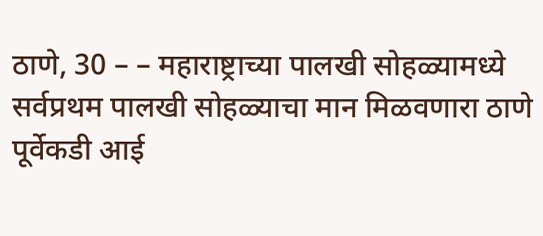ठाणे, 30 – – महाराष्ट्राच्या पालखी सोहळ्यामध्ये सर्वप्रथम पालखी सोहळ्याचा मान मिळवणारा ठाणे पूर्वेकडी आई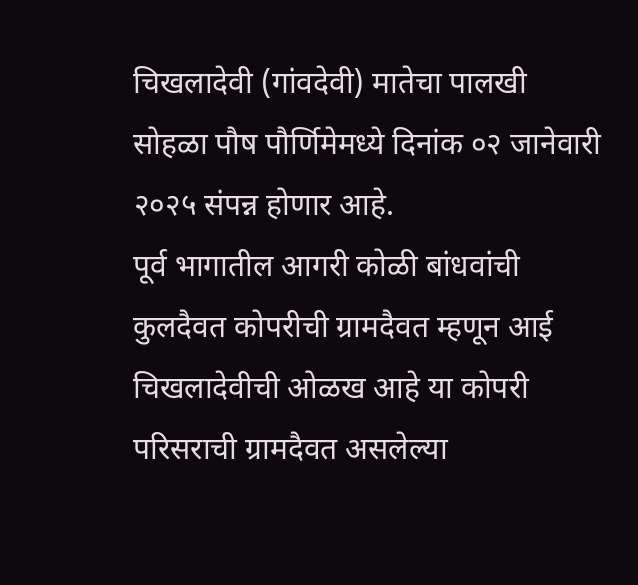चिखलादेवी (गांवदेवी) मातेचा पालखी सोहळा पौष पौर्णिमेमध्ये दिनांक ०२ जानेवारी २०२५ संपन्न होणार आहे.
पूर्व भागातील आगरी कोळी बांधवांची कुलदैवत कोपरीची ग्रामदैवत म्हणून आई चिखलादेवीची ओळख आहे या कोपरी परिसराची ग्रामदैवत असलेल्या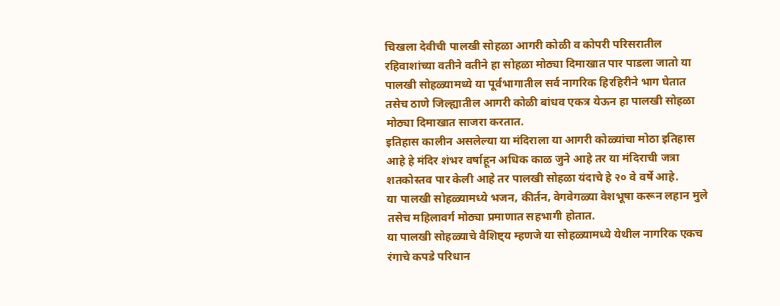चिखला देवीची पालखी सोहळा आगरी कोळी व कोपरी परिसरातील रहिवाशांच्या वतीने वतीने हा सोहळा मोठ्या दिमाखात पार पाडला जातो या पालखी सोहळ्यामध्ये या पूर्वभागातील सर्व नागरिक हिरहिरीने भाग घेतात तसेच ठाणे जिल्ह्यातील आगरी कोळी बांधव एकत्र येऊन हा पालखी सोहळा मोठ्या दिमाखात साजरा करतात.
इतिहास कालीन असलेल्या या मंदिराला या आगरी कोळ्यांचा मोठा इतिहास आहे हे मंदिर शंभर वर्षाहून अधिक काळ जुने आहे तर या मंदिराची जत्रा शतकोस्तव पार केली आहे तर पालखी सोहळा यंदाचे हे २० वे वर्षे आहे.
या पालखी सोहळ्यामध्ये भजन, कीर्तन, वेगवेगळ्या वेशभूषा करून लहान मुले तसेच महिलावर्ग मोठ्या प्रमाणात सहभागी होतात.
या पालखी सोहळ्याचे वैशिष्ट्य म्हणजे या सोहळ्यामध्ये येथील नागरिक एकच रंगाचे कपडे परिधान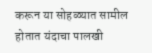करून या सोहळ्यात सामील होतात यंदाचा पालखी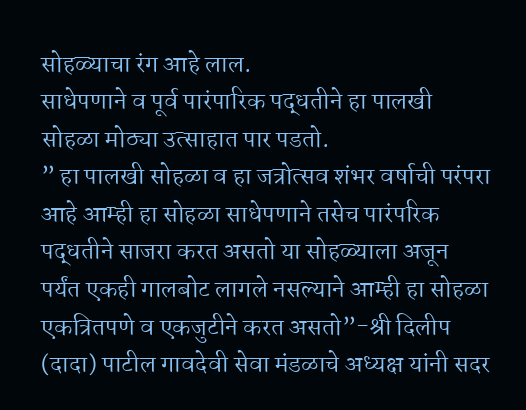सोहळ्याचा रंग आहे लाल.
साधेपणाने व पूर्व पारंपारिक पद्धतीने हा पालखी सोहळा मोठ्या उत्साहात पार पडतो.
” हा पालखी सोहळा व हा जत्रोत्सव शंभर वर्षाची परंपरा आहे आम्ही हा सोहळा साधेपणाने तसेच पारंपरिक पद्धतीने साजरा करत असतो या सोहळ्याला अजून पर्यंत एकही गालबोट लागले नसल्याने आम्ही हा सोहळा एकत्रितपणे व एकजुटीने करत असतो”-श्री दिलीप (दादा) पाटील गावदेवी सेवा मंडळाचे अध्यक्ष यांनी सदर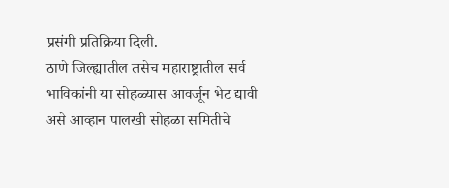प्रसंगी प्रतिक्रिया दिली.
ठाणे जिल्ह्यातील तसेच महाराष्ट्रातील सर्व भाविकांनी या सोहळ्यास आवर्जून भेट द्यावी असे आव्हान पालखी सोहळा समितीचे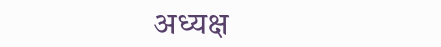अध्यक्ष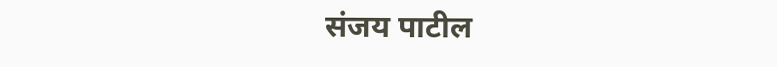संजय पाटील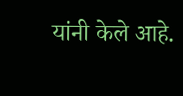यांनी केले आहे.